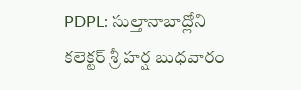PDPL: సుల్తానాబాద్లోని కలెక్టర్ శ్రీ హర్ష బుధవారం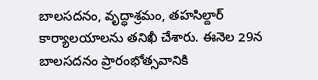బాలసదనం, వృద్ధాశ్రమం, తహసిల్దార్ కార్యాలయాలను తనిఖీ చేశారు. ఈనెల 29న బాలసదనం ప్రారంభోత్సవానికి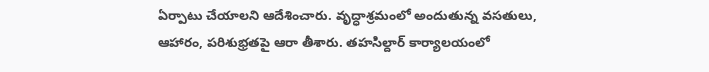ఏర్పాటు చేయాలని ఆదేశించారు. వృద్ధాశ్రమంలో అందుతున్న వసతులు, ఆహారం, పరిశుభ్రతపై ఆరా తీశారు. తహసిల్దార్ కార్యాలయంలో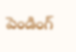పెండింగ్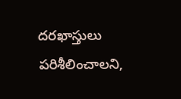దరఖాస్తులు పరిశీలించాలని,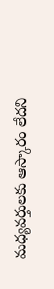మధ్యవర్తులకు ఆస్కారం లేదని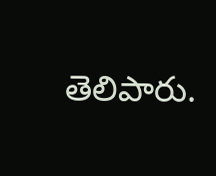తెలిపారు.